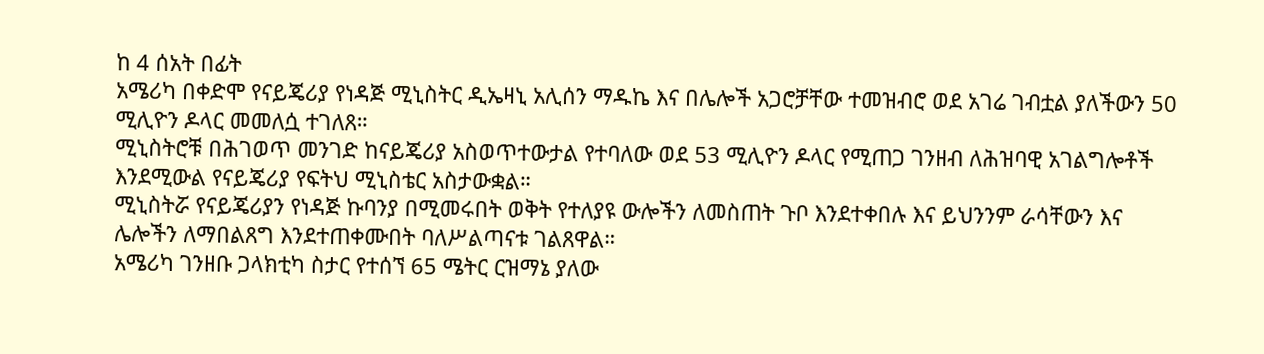ከ 4 ሰአት በፊት
አሜሪካ በቀድሞ የናይጄሪያ የነዳጅ ሚኒስትር ዲኤዛኒ አሊሰን ማዱኬ እና በሌሎች አጋሮቻቸው ተመዝብሮ ወደ አገሬ ገብቷል ያለችውን 50 ሚሊዮን ዶላር መመለሷ ተገለጸ።
ሚኒስትሮቹ በሕገወጥ መንገድ ከናይጄሪያ አስወጥተውታል የተባለው ወደ 53 ሚሊዮን ዶላር የሚጠጋ ገንዘብ ለሕዝባዊ አገልግሎቶች እንደሚውል የናይጄሪያ የፍትህ ሚኒስቴር አስታውቋል።
ሚኒስትሯ የናይጄሪያን የነዳጅ ኩባንያ በሚመሩበት ወቅት የተለያዩ ውሎችን ለመስጠት ጉቦ እንደተቀበሉ እና ይህንንም ራሳቸውን እና ሌሎችን ለማበልጸግ እንደተጠቀሙበት ባለሥልጣናቱ ገልጸዋል።
አሜሪካ ገንዘቡ ጋላክቲካ ስታር የተሰኘ 65 ሜትር ርዝማኔ ያለው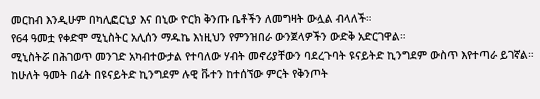መርከብ እንዲሁም በካሊፎርኒያ እና በኒው ዮርክ ቅንጡ ቤቶችን ለመግዛት ውሏል ብላለች።
የ64 ዓመቷ የቀድሞ ሚኒስትር አሊሰን ማዱኬ እነዚህን የምንዝበራ ውንጀላዎችን ውድቅ አድርገዋል።
ሚኒስትሯ በሕገወጥ መንገድ አካብተውታል የተባለው ሃብት መኖሪያቸውን ባደረጉባት ዩናይትድ ኪንግደም ውስጥ እየተጣራ ይገኛል።
ከሁለት ዓመት በፊት በዩናይትድ ኪንግደም ሉዊ ቩተን ከተሰኘው ምርት የቅንጦት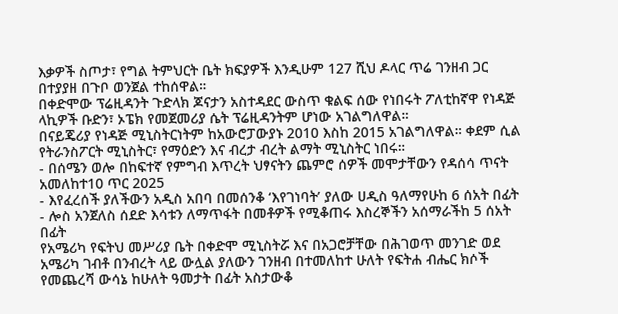እቃዎች ስጦታ፣ የግል ትምህርት ቤት ክፍያዎች እንዲሁም 127 ሺህ ዶላር ጥሬ ገንዘብ ጋር በተያያዘ በጉቦ ወንጀል ተከሰዋል።
በቀድሞው ፕሬዚዳንት ጉድላክ ጆናታን አስተዳደር ውስጥ ቁልፍ ሰው የነበሩት ፖለቲከኛዋ የነዳጅ ላኪዎች ቡድን፣ ኦፔክ የመጀመሪያ ሴት ፕሬዚዳንትም ሆነው አገልግለዋል።
በናይጄሪያ የነዳጅ ሚኒስትርነትም ከአውሮፓውያኑ 2010 እስከ 2015 አገልግለዋል። ቀደም ሲል የትራንስፖርት ሚኒስትር፣ የማዕድን እና ብረታ ብረት ልማት ሚኒስትር ነበሩ።
- በሰሜን ወሎ በከፍተኛ የምግብ እጥረት ህፃናትን ጨምሮ ሰዎች መሞታቸውን የዳሰሳ ጥናት አመለከተ10 ጥር 2025
- እየፈረሰች ያለችውን አዲስ አበባ በመሰንቆ ‘እየገነባት’ ያለው ሀዲስ ዓለማየሁከ 6 ሰአት በፊት
- ሎስ አንጀለስ ሰደድ እሳቱን ለማጥፋት በመቶዎች የሚቆጠሩ እስረኞችን አሰማራችከ 5 ሰአት በፊት
የአሜሪካ የፍትህ መሥሪያ ቤት በቀድሞ ሚኒስትሯ እና በአጋሮቻቸው በሕገወጥ መንገድ ወደ አሜሪካ ገብቶ በንብረት ላይ ውሏል ያለውን ገንዘብ በተመለከተ ሁለት የፍትሐ ብሔር ክሶች የመጨረሻ ውሳኔ ከሁለት ዓመታት በፊት አስታውቆ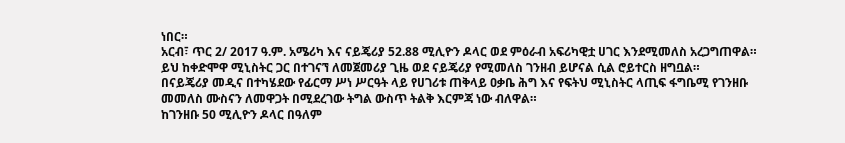ነበር።
አርብ፣ ጥር 2/ 2017 ዓ.ም. አሜሪካ እና ናይጄሪያ 52.88 ሚሊዮን ዶላር ወደ ምዕራብ አፍሪካዊቷ ሀገር እንደሚመለስ አረጋግጠዋል።
ይህ ከቀድሞዋ ሚኒስትር ጋር በተገናኘ ለመጀመሪያ ጊዜ ወደ ናይጄሪያ የሚመለስ ገንዘብ ይሆናል ሲል ሮይተርስ ዘግቧል።
በናይጄሪያ መዲና በተካሄደው የፊርማ ሥነ ሥርዓት ላይ የሀገሪቱ ጠቅላይ ዐቃቤ ሕግ እና የፍትህ ሚኒስትር ላጢፍ ፋግቤሚ የገንዘቡ መመለስ ሙስናን ለመዋጋት በሚደረገው ትግል ውስጥ ትልቅ እርምጃ ነው ብለዋል።
ከገንዘቡ 50 ሚሊዮን ዶላር በዓለም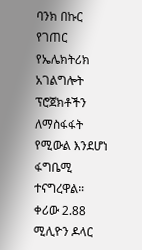ባንክ በኩር የገጠር የኤሌክትሪክ አገልግሎት ፕሮጀክቶችን ለማስፋፋት የሚውል እንደሆነ ፋግቤሚ ተናግረዋል።
ቀሪው 2.88 ሚሊዮን ዶላር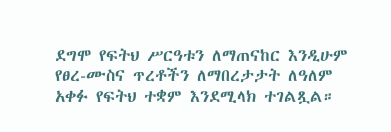ደግሞ የፍትህ ሥርዓቱን ለማጠናከር እንዲሁም የፀረ-ሙስና ጥረቶችን ለማበረታታት ለዓለም አቀፉ የፍትህ ተቋም እንደሚላክ ተገልጿል።